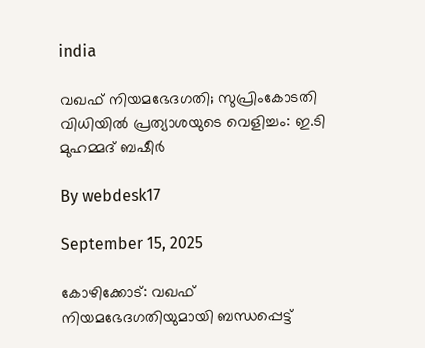india

വഖഫ് നിയമഭേദഗതി; സുപ്രിംകോടതി വിധിയില്‍ പ്രത്യാശയുടെ വെളിച്ചം: ഇ.ടി മുഹമ്മദ് ബഷീര്‍

By webdesk17

September 15, 2025

കോഴിക്കോട്: വഖഫ് നിയമഭേദഗതിയുമായി ബന്ധപ്പെട്ട്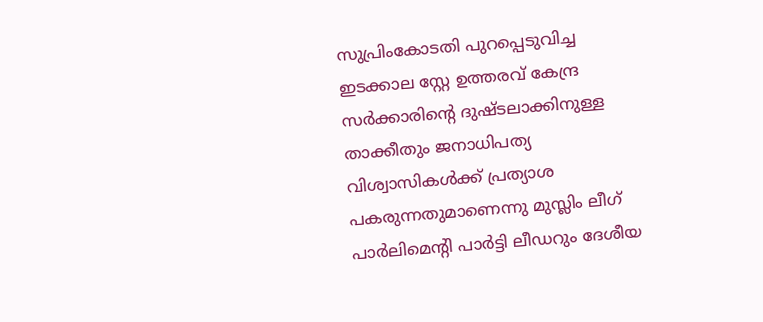സുപ്രിംകോടതി പുറപ്പെടുവിച്ച ഇടക്കാല സ്റ്റേ ഉത്തരവ് കേന്ദ്ര സര്‍ക്കാരിന്റെ ദുഷ്ടലാക്കിനുള്ള താക്കീതും ജനാധിപത്യ വിശ്വാസികള്‍ക്ക് പ്രത്യാശ പകരുന്നതുമാണെന്നു മുസ്ലിം ലീഗ് പാര്‍ലിമെന്റി പാര്‍ട്ടി ലീഡറും ദേശീയ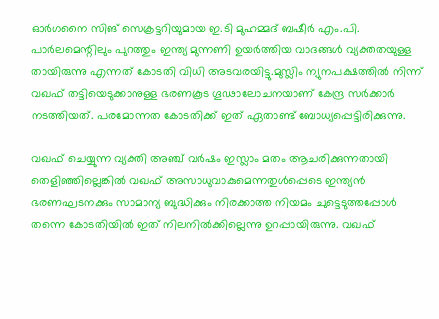ഓര്‍ഗനൈ സിങ് സെക്രട്ടറിയുമായ ഇ.ടി മുഹമ്മദ് ബഷീര്‍ എം.പി. പാര്‍ലമെന്റിലും പുറത്തും ഇന്ത്യ മുന്നണി ഉയര്‍ത്തിയ വാദങ്ങള്‍ വ്യക്തതയുള്ള തായിരുന്നു എന്നത് കോടതി വിധി അടവരയിട്ടു.മുസ്ലിം ന്യുനപക്ഷത്തില്‍ നിന്ന് വഖഫ് തട്ടിയെടുക്കാനുള്ള ഭരണകൂട ഗൂഢാലോചനയാണ് കേന്ദ്ര സര്‍ക്കാര്‍ നടത്തിയത്. പരമോന്നത കോടതിക്ക് ഇത് ഏതാണ്ട് ബോധ്യപ്പെട്ടിരിക്കുന്നു.

വഖഫ് ചെയ്യുന്ന വ്യക്തി അഞ്ച് വര്‍ഷം ഇസ്ലാം മതം ആചരിക്കുന്നതായി തെളിഞ്ഞില്ലെങ്കില്‍ വഖഫ് അസാധുവാകുമെന്നതുള്‍പ്പെടെ ഇന്ത്യന്‍ ഭരണഘടനക്കും സാമാന്യ ബുദ്ധിക്കും നിരക്കാത്ത നിയമം ചുട്ടെടുത്തപ്പോള്‍ തന്നെ കോടതിയില്‍ ഇത് നിലനില്‍ക്കില്ലെന്നു ഉറപ്പായിരുന്നു. വഖഫ്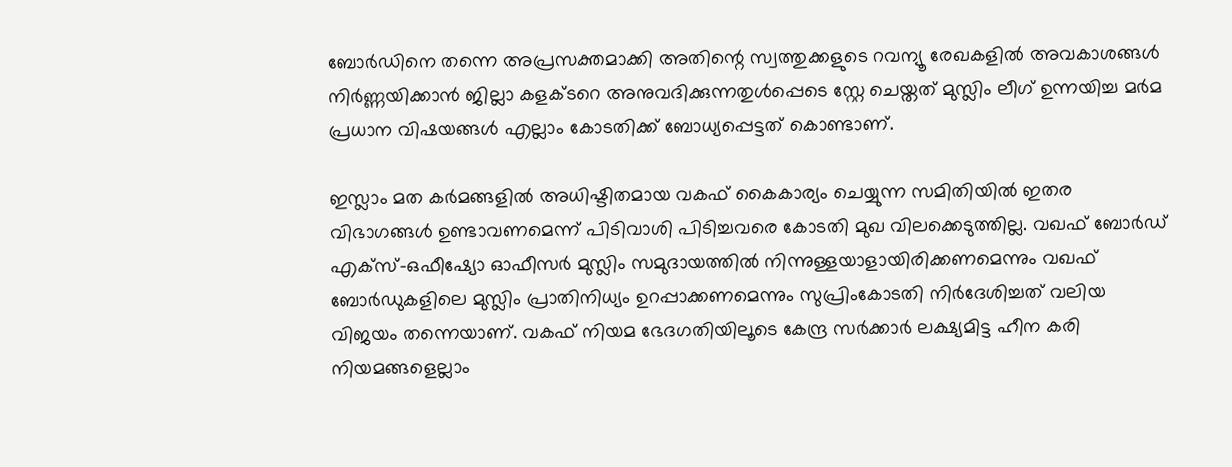ബോര്‍ഡിനെ തന്നെ അപ്രസക്തമാക്കി അതിന്റെ സ്വത്തുക്കളുടെ റവന്യൂ രേഖകളില്‍ അവകാശങ്ങള്‍ നിര്‍ണ്ണയിക്കാന്‍ ജില്ലാ കളക്ടറെ അനുവദിക്കുന്നതുള്‍പ്പെടെ സ്റ്റേ ചെയ്തത് മുസ്ലിം ലീഗ് ഉന്നയിച്ച മര്‍മ പ്രധാന വിഷയങ്ങള്‍ എല്ലാം കോടതിക്ക് ബോധ്യപ്പെട്ടത് കൊണ്ടാണ്.

ഇസ്ലാം മത കര്‍മങ്ങളില്‍ അധിഷ്ടിതമായ വകഫ് കൈകാര്യം ചെയ്യുന്ന സമിതിയില്‍ ഇതര വിഭാഗങ്ങള്‍ ഉണ്ടാവണമെന്ന് പിടിവാശി പിടിച്ചവരെ കോടതി മുഖ വിലക്കെടുത്തില്ല. വഖഫ് ബോര്‍ഡ് എക്‌സ്-ഒഫീഷ്യോ ഓഫീസര്‍ മുസ്ലിം സമുദായത്തില്‍ നിന്നുള്ളയാളായിരിക്കണമെന്നും വഖഫ് ബോര്‍ഡുകളിലെ മുസ്ലിം പ്രാതിനിധ്യം ഉറപ്പാക്കണമെന്നും സുപ്രിംകോടതി നിര്‍ദേശിച്ചത് വലിയ വിജയം തന്നെയാണ്. വകഫ് നിയമ ഭേദഗതിയിലൂടെ കേന്ദ്ര സര്‍ക്കാര്‍ ലക്ഷ്യമിട്ട ഹീന കരി നിയമങ്ങളെല്ലാം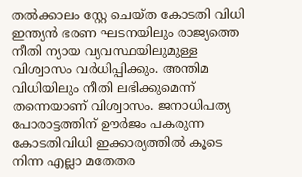തല്‍ക്കാലം സ്റ്റേ ചെയ്ത കോടതി വിധി ഇന്ത്യന്‍ ഭരണ ഘടനയിലും രാജ്യത്തെ നീതി ന്യായ വ്യവസ്ഥയിലുമുള്ള വിശ്വാസം വര്‍ധിപ്പിക്കും. അന്തിമ വിധിയിലും നീതി ലഭിക്കുമെന്ന് തന്നെയാണ് വിശ്വാസം. ജനാധിപത്യ പോരാട്ടത്തിന് ഊര്‍ജം പകരുന്ന കോടതിവിധി ഇക്കാര്യത്തില്‍ കൂടെ നിന്ന എല്ലാ മതേതര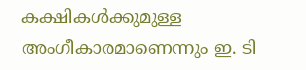കക്ഷികള്‍ക്കുമുള്ള അംഗീകാരമാണെന്നും ഇ. ടി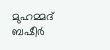മുഹമ്മദ് ബഷീര്‍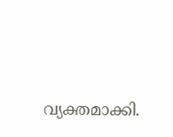വ്യക്തമാക്കി.